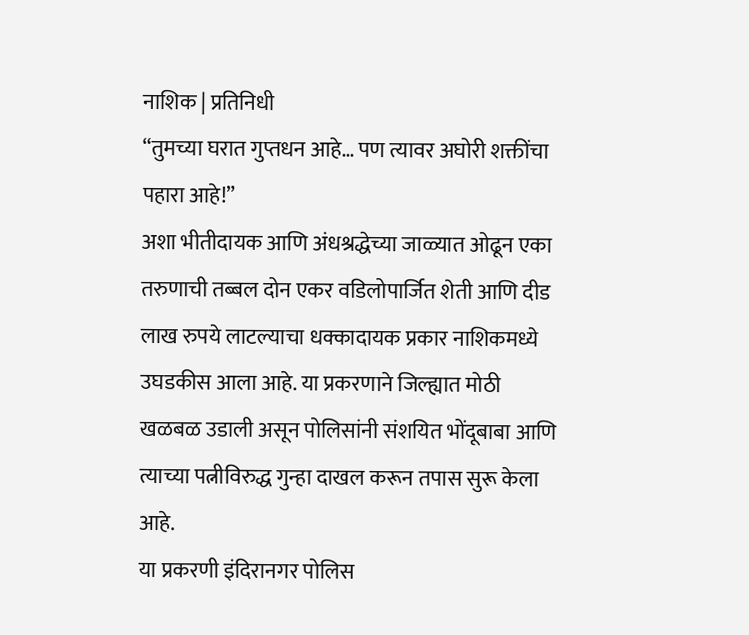नाशिक | प्रतिनिधी
“तुमच्या घरात गुप्तधन आहे… पण त्यावर अघोरी शक्तींचा पहारा आहे!”
अशा भीतीदायक आणि अंधश्रद्धेच्या जाळ्यात ओढून एका तरुणाची तब्बल दोन एकर वडिलोपार्जित शेती आणि दीड लाख रुपये लाटल्याचा धक्कादायक प्रकार नाशिकमध्ये उघडकीस आला आहे. या प्रकरणाने जिल्ह्यात मोठी खळबळ उडाली असून पोलिसांनी संशयित भोंदूबाबा आणि त्याच्या पत्नीविरुद्ध गुन्हा दाखल करून तपास सुरू केला आहे.
या प्रकरणी इंदिरानगर पोलिस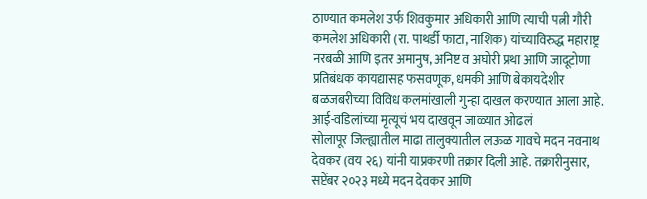ठाण्यात कमलेश उर्फ शिवकुमार अधिकारी आणि त्याची पत्नी गौरी कमलेश अधिकारी (रा. पाथर्डी फाटा, नाशिक) यांच्याविरुद्ध महाराष्ट्र नरबळी आणि इतर अमानुष, अनिष्ट व अघोरी प्रथा आणि जादूटोणा प्रतिबंधक कायद्यासह फसवणूक, धमकी आणि बेकायदेशीर बळजबरीच्या विविध कलमांखाली गुन्हा दाखल करण्यात आला आहे.
आई-वडिलांच्या मृत्यूचं भय दाखवून जाळ्यात ओढलं
सोलापूर जिल्ह्यातील माढा तालुक्यातील लऊळ गावचे मदन नवनाथ देवकर (वय २६) यांनी याप्रकरणी तक्रार दिली आहे. तक्रारीनुसार, सप्टेंबर २०२३ मध्ये मदन देवकर आणि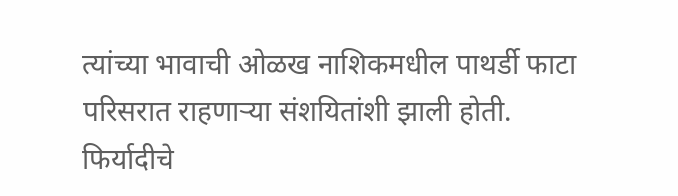त्यांच्या भावाची ओळख नाशिकमधील पाथर्डी फाटा परिसरात राहणाऱ्या संशयितांशी झाली होती.
फिर्यादीचे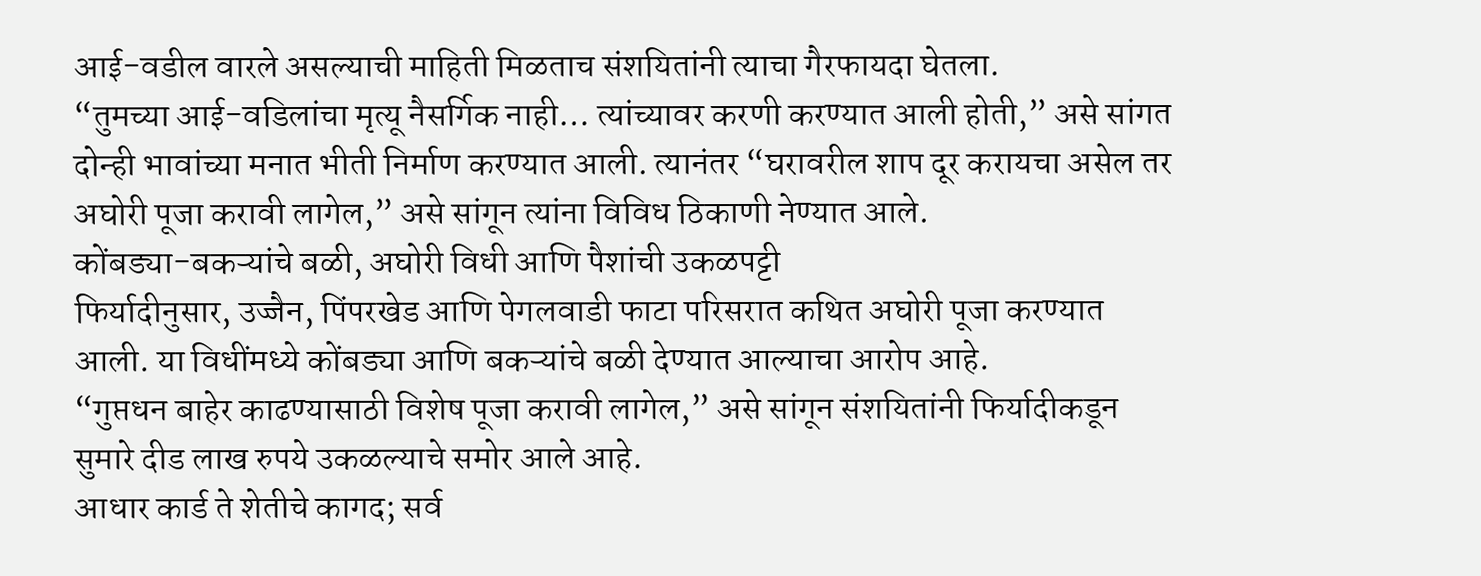आई-वडील वारले असल्याची माहिती मिळताच संशयितांनी त्याचा गैरफायदा घेतला.
“तुमच्या आई-वडिलांचा मृत्यू नैसर्गिक नाही… त्यांच्यावर करणी करण्यात आली होती,” असे सांगत दोन्ही भावांच्या मनात भीती निर्माण करण्यात आली. त्यानंतर “घरावरील शाप दूर करायचा असेल तर अघोरी पूजा करावी लागेल,” असे सांगून त्यांना विविध ठिकाणी नेण्यात आले.
कोंबड्या-बकऱ्यांचे बळी, अघोरी विधी आणि पैशांची उकळपट्टी
फिर्यादीनुसार, उज्जैन, पिंपरखेड आणि पेगलवाडी फाटा परिसरात कथित अघोरी पूजा करण्यात आली. या विधींमध्ये कोंबड्या आणि बकऱ्यांचे बळी देण्यात आल्याचा आरोप आहे.
“गुप्तधन बाहेर काढण्यासाठी विशेष पूजा करावी लागेल,” असे सांगून संशयितांनी फिर्यादीकडून सुमारे दीड लाख रुपये उकळल्याचे समोर आले आहे.
आधार कार्ड ते शेतीचे कागद; सर्व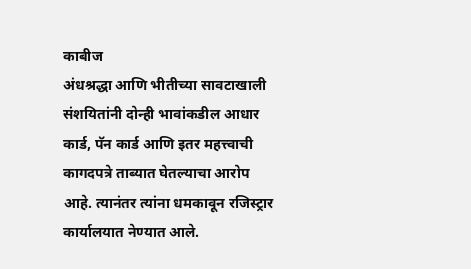काबीज
अंधश्रद्धा आणि भीतीच्या सावटाखाली संशयितांनी दोन्ही भावांकडील आधार कार्ड, पॅन कार्ड आणि इतर महत्त्वाची कागदपत्रे ताब्यात घेतल्याचा आरोप आहे. त्यानंतर त्यांना धमकावून रजिस्ट्रार कार्यालयात नेण्यात आले.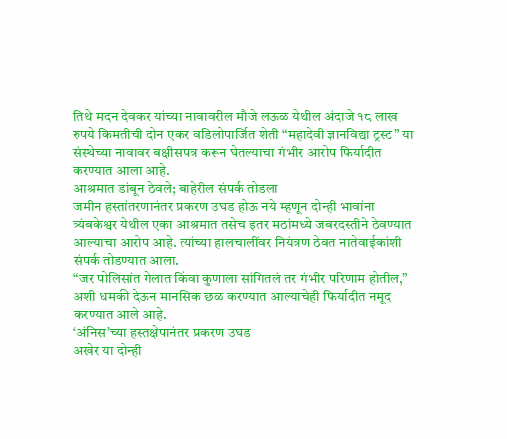तिथे मदन देवकर यांच्या नावावरील मौजे लऊळ येथील अंदाजे १८ लाख रुपये किमतीची दोन एकर वडिलोपार्जित शेती “महादेवी ज्ञानविद्या ट्रस्ट” या संस्थेच्या नावावर बक्षीसपत्र करून घेतल्याचा गंभीर आरोप फिर्यादीत करण्यात आला आहे.
आश्रमात डांबून ठेवले; बाहेरील संपर्क तोडला
जमीन हस्तांतरणानंतर प्रकरण उघड होऊ नये म्हणून दोन्ही भावांना त्र्यंबकेश्वर येथील एका आश्रमात तसेच इतर मठांमध्ये जबरदस्तीने ठेवण्यात आल्याचा आरोप आहे. त्यांच्या हालचालींवर नियंत्रण ठेवत नातेवाईकांशी संपर्क तोडण्यात आला.
“जर पोलिसांत गेलात किंवा कुणाला सांगितलं तर गंभीर परिणाम होतील,” अशी धमकी देऊन मानसिक छळ करण्यात आल्याचेही फिर्यादीत नमूद करण्यात आले आहे.
‘अंनिस’च्या हस्तक्षेपानंतर प्रकरण उघड
अखेर या दोन्ही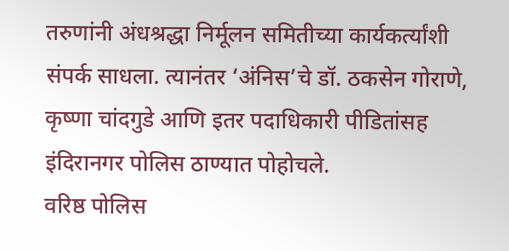तरुणांनी अंधश्रद्धा निर्मूलन समितीच्या कार्यकर्त्यांशी संपर्क साधला. त्यानंतर ‘अंनिस’चे डॉ. ठकसेन गोराणे, कृष्णा चांदगुडे आणि इतर पदाधिकारी पीडितांसह इंदिरानगर पोलिस ठाण्यात पोहोचले.
वरिष्ठ पोलिस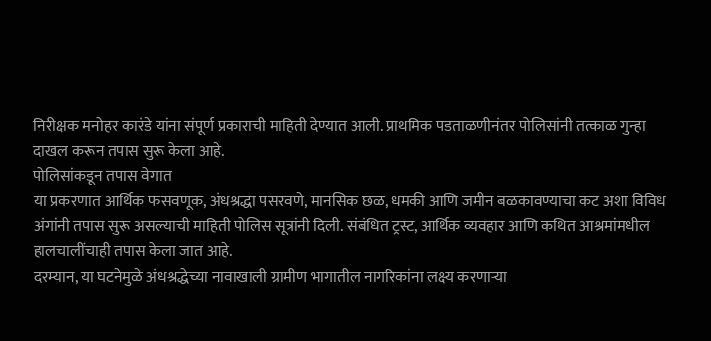निरीक्षक मनोहर कारंडे यांना संपूर्ण प्रकाराची माहिती देण्यात आली. प्राथमिक पडताळणीनंतर पोलिसांनी तत्काळ गुन्हा दाखल करून तपास सुरू केला आहे.
पोलिसांकडून तपास वेगात
या प्रकरणात आर्थिक फसवणूक, अंधश्रद्धा पसरवणे, मानसिक छळ, धमकी आणि जमीन बळकावण्याचा कट अशा विविध अंगांनी तपास सुरू असल्याची माहिती पोलिस सूत्रांनी दिली. संबंधित ट्रस्ट, आर्थिक व्यवहार आणि कथित आश्रमांमधील हालचालींचाही तपास केला जात आहे.
दरम्यान, या घटनेमुळे अंधश्रद्धेच्या नावाखाली ग्रामीण भागातील नागरिकांना लक्ष्य करणाऱ्या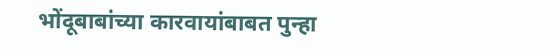भोंदूबाबांच्या कारवायांबाबत पुन्हा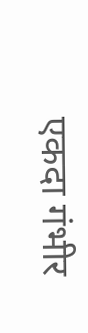एकदा गंभीर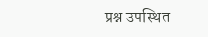प्रश्न उपस्थित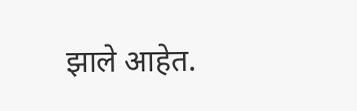झाले आहेत.